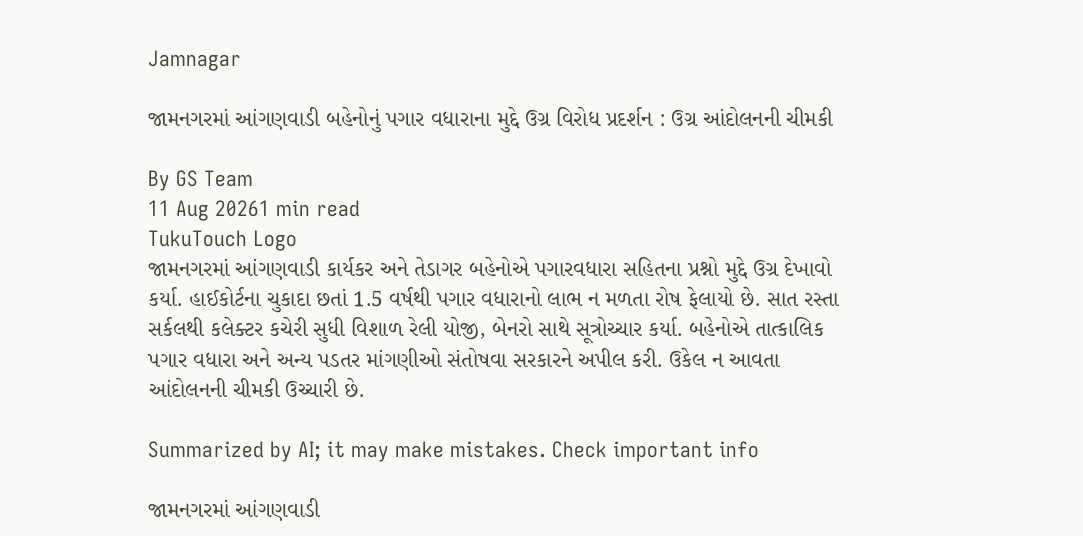Jamnagar

જામનગરમાં આંગણવાડી બહેનોનું પગાર વધારાના મુદ્દે ઉગ્ર વિરોધ પ્રદર્શન : ઉગ્ર આંદોલનની ચીમકી

By GS Team
11 Aug 20261 min read
TukuTouch Logo
જામનગરમાં આંગણવાડી કાર્યકર અને તેડાગર બહેનોએ પગારવધારા સહિતના પ્રશ્નો મુદ્દે ઉગ્ર દેખાવો કર્યા. હાઈકોર્ટના ચુકાદા છતાં 1.5 વર્ષથી પગાર વધારાનો લાભ ન મળતા રોષ ફેલાયો છે. સાત રસ્તા સર્કલથી કલેક્ટર કચેરી સુધી વિશાળ રેલી યોજી, બેનરો સાથે સૂત્રોચ્ચાર કર્યા. બહેનોએ તાત્કાલિક પગાર વધારા અને અન્ય પડતર માંગણીઓ સંતોષવા સરકારને અપીલ કરી. ઉકેલ ન આવતા આંદોલનની ચીમકી ઉચ્ચારી છે.

Summarized by AI; it may make mistakes. Check important info

જામનગરમાં આંગણવાડી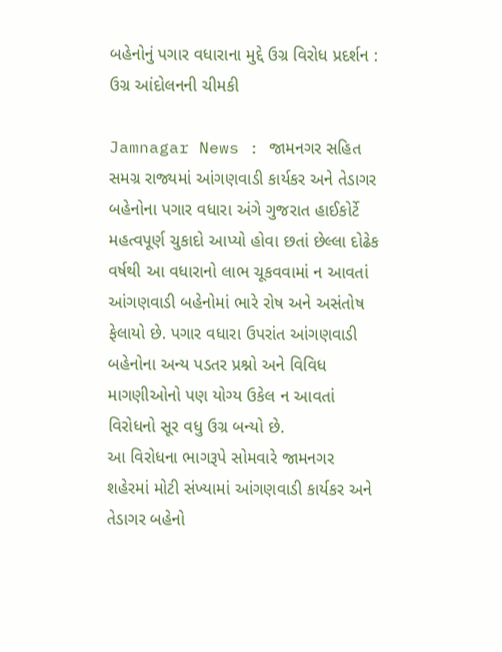બહેનોનું પગાર વધારાના મુદ્દે ઉગ્ર વિરોધ પ્રદર્શન : ઉગ્ર આંદોલનની ચીમકી

Jamnagar News : જામનગર સહિત સમગ્ર રાજ્યમાં આંગણવાડી કાર્યકર અને તેડાગર બહેનોના પગાર વધારા અંગે ગુજરાત હાઈકોર્ટે મહત્વપૂર્ણ ચુકાદો આપ્યો હોવા છતાં છેલ્લા દોઢેક વર્ષથી આ વધારાનો લાભ ચૂકવવામાં ન આવતાં આંગણવાડી બહેનોમાં ભારે રોષ અને અસંતોષ ફેલાયો છે. પગાર વધારા ઉપરાંત આંગણવાડી બહેનોના અન્ય પડતર પ્રશ્નો અને વિવિધ માગણીઓનો પણ યોગ્ય ઉકેલ ન આવતાં વિરોધનો સૂર વધુ ઉગ્ર બન્યો છે.
આ વિરોધના ભાગરૂપે સોમવારે જામનગર શહેરમાં મોટી સંખ્યામાં આંગણવાડી કાર્યકર અને તેડાગર બહેનો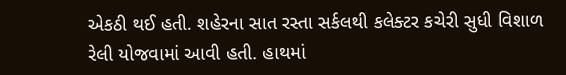એકઠી થઈ હતી. શહેરના સાત રસ્તા સર્કલથી કલેક્ટર કચેરી સુધી વિશાળ રેલી યોજવામાં આવી હતી. હાથમાં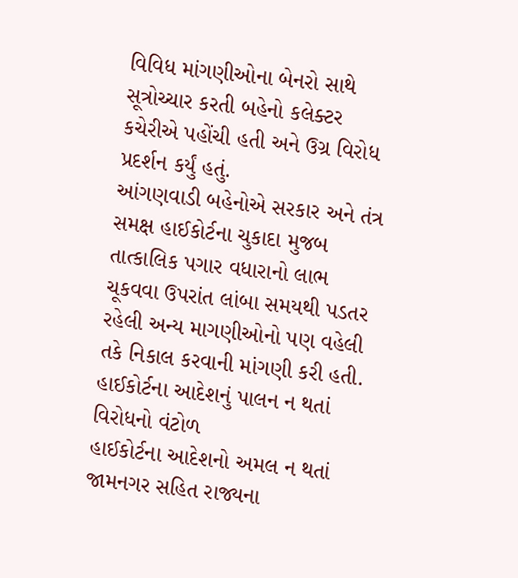વિવિધ માંગણીઓના બેનરો સાથે સૂત્રોચ્ચાર કરતી બહેનો કલેક્ટર કચેરીએ પહોંચી હતી અને ઉગ્ર વિરોધ પ્રદર્શન કર્યું હતું.
આંગણવાડી બહેનોએ સરકાર અને તંત્ર સમક્ષ હાઈકોર્ટના ચુકાદા મુજબ તાત્કાલિક પગાર વધારાનો લાભ ચૂકવવા ઉપરાંત લાંબા સમયથી પડતર રહેલી અન્ય માગણીઓનો પણ વહેલી તકે નિકાલ કરવાની માંગણી કરી હતી.
હાઈકોર્ટના આદેશનું પાલન ન થતાં વિરોધનો વંટોળ
હાઈકોર્ટના આદેશનો અમલ ન થતાં જામનગર સહિત રાજ્યના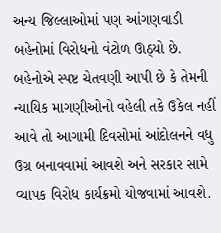અન્ય જિલ્લાઓમાં પણ આંગણવાડી બહેનોમાં વિરોધનો વંટોળ ઊઠ્યો છે. બહેનોએ સ્પષ્ટ ચેતવણી આપી છે કે તેમની ન્યાયિક માગણીઓનો વહેલી તકે ઉકેલ નહીં આવે તો આગામી દિવસોમાં આંદોલનને વધુ ઉગ્ર બનાવવામાં આવશે અને સરકાર સામે વ્યાપક વિરોધ કાર્યક્રમો યોજવામાં આવશે.